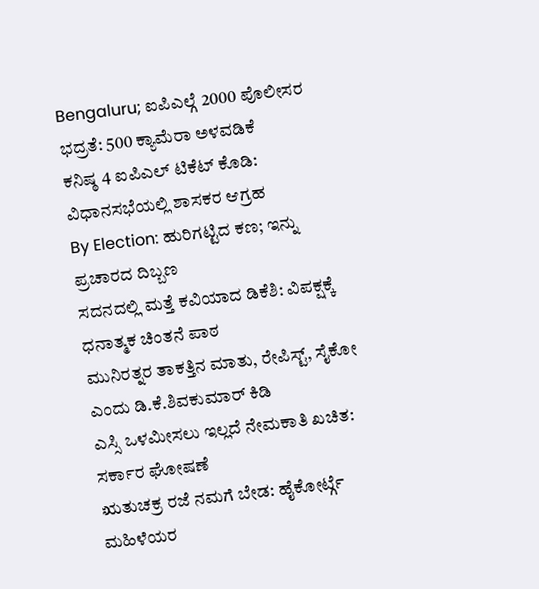Bengaluru; ಐಪಿಎಲ್ಗೆ 2000 ಪೊಲೀಸರ ಭದ್ರತೆ: 500 ಕ್ಯಾಮೆರಾ ಅಳವಡಿಕೆ
ಕನಿಷ್ಠ 4 ಐಪಿಎಲ್ ಟಿಕೆಟ್ ಕೊಡಿ: ವಿಧಾನಸಭೆಯಲ್ಲಿ ಶಾಸಕರ ಆಗ್ರಹ
By Election: ಹುರಿಗಟ್ಟಿದ ಕಣ; ಇನ್ನು ಪ್ರಚಾರದ ದಿಬ್ಬಣ
ಸದನದಲ್ಲಿ ಮತ್ತೆ ಕವಿಯಾದ ಡಿಕೆಶಿ: ವಿಪಕ್ಷಕ್ಕೆ ಧನಾತ್ಮಕ ಚಿಂತನೆ ಪಾಠ
ಮುನಿರತ್ನರ ತಾಕತ್ತಿನ ಮಾತು, ರೇಪಿಸ್ಟ್, ಸೈಕೋ ಎಂದು ಡಿ.ಕೆ.ಶಿವಕುಮಾರ್ ಕಿಡಿ
ಎಸ್ಸಿ ಒಳಮೀಸಲು ಇಲ್ಲದೆ ನೇಮಕಾತಿ ಖಚಿತ: ಸರ್ಕಾರ ಘೋಷಣೆ
ಋತುಚಕ್ರ ರಜೆ ನಮಗೆ ಬೇಡ: ಹೈಕೋರ್ಟ್ಗೆ ಮಹಿಳೆಯರ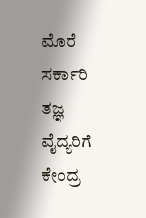ಮೊರೆ
ಸರ್ಕಾರಿ ತಜ್ಞ ವೈದ್ಯರಿಗೆ ಕೇಂದ್ರ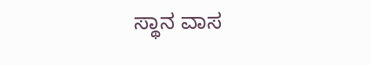ಸ್ಥಾನ ವಾಸ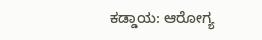ಕಡ್ಡಾಯ: ಆರೋಗ್ಯ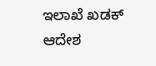ಇಲಾಖೆ ಖಡಕ್ ಆದೇಶ